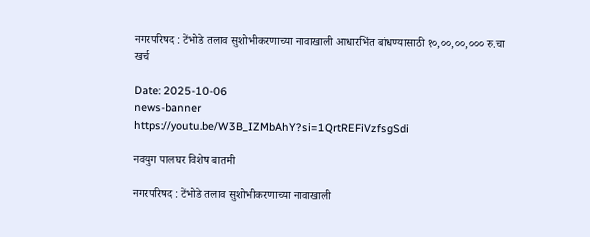नगरपरिषद : टेंभोडे तलाव सुशोभीकरणाच्या नावाखाली आधारभिंत बांधण्यासाठी १०,००,००,००० रु.चा खर्च

Date: 2025-10-06
news-banner
https://youtu.be/W3B_IZMbAhY?si=1QrtREFiVzfsgSdi

नवयुग पालघर विशेष बातमी

नगरपरिषद : टेंभोडे तलाव सुशोभीकरणाच्या नावाखाली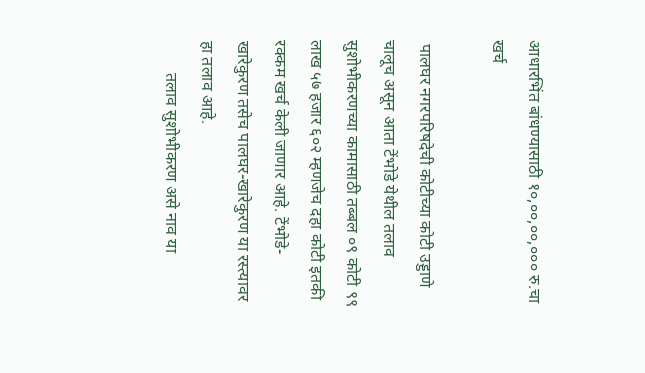आधारभिंत बांधण्यासाठी १०,००,००,००० रु.चा खर्च

 पालघर नगरपरिषदेची कोटीच्या कोटी उड्डाणे चालूच असून आता टेंभोडे येथील तलाव सुशोभीकरणच्या कामासाठी तब्बल ०९ कोटी ९९ लाख ५७ हजार ६०२ म्हणजेच दहा कोटी इतकी रक्कम खर्च केली जाणार आहे. टेंभोडे- खारेकुरण तसेच पालघर-खारेकुरण या रस्त्यावर हा तलाव आहे.
        तलाव सुशोभीकरण असे नाव या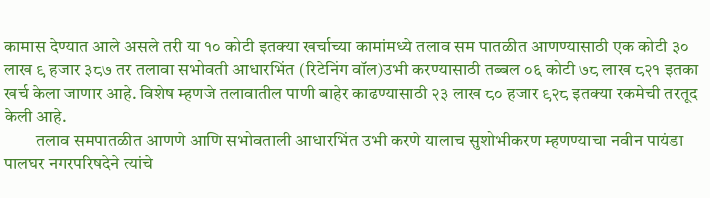कामास देण्यात आले असले तरी या १० कोटी इतक्या खर्चाच्या कामांमध्ये तलाव सम पातळीत आणण्यासाठी एक कोटी ३० लाख ९ हजार ३८७ तर तलावा सभोवती आधारभिंत (रिटेनिंग वॉल)उभी करण्यासाठी तब्बल ०६ कोटी ७८ लाख ८२१ इतका खर्च केला जाणार आहे. विशेष म्हणजे तलावातील पाणी बाहेर काढण्यासाठी २३ लाख ८० हजार ९२८ इतक्या रकमेची तरतूद केली आहे.
         तलाव समपातळीत आणणे आणि सभोवताली आधारभिंत उभी करणे यालाच सुशोभीकरण म्हणण्याचा नवीन पायंडा पालघर नगरपरिषदेने त्यांचे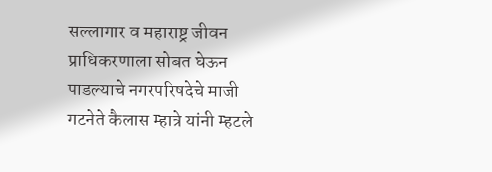सल्लागार व महाराष्ट्र जीवन प्राधिकरणाला सोबत घेऊन पाडल्याचे नगरपरिषदेचे माजी गटनेते कैलास म्हात्रे यांनी म्हटले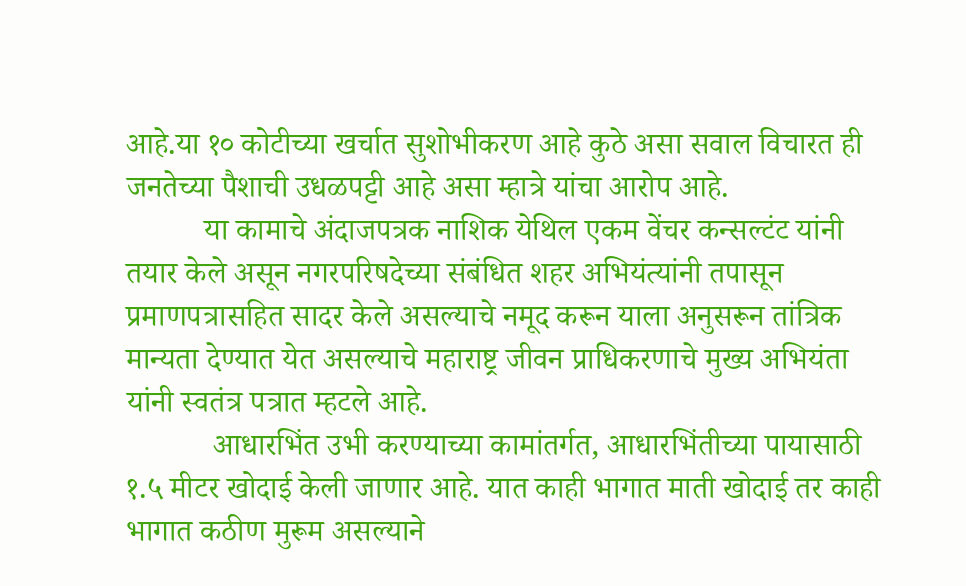आहे.या १० कोटीच्या खर्चात सुशोभीकरण आहे कुठे असा सवाल विचारत ही जनतेच्या पैशाची उधळपट्टी आहे असा म्हात्रे यांचा आरोप आहे.
          या कामाचे अंदाजपत्रक नाशिक येथिल एकम वेंचर कन्सल्टंट यांनी तयार केले असून नगरपरिषदेच्या संबंधित शहर अभियंत्यांनी तपासून प्रमाणपत्रासहित सादर केले असल्याचे नमूद करून याला अनुसरून तांत्रिक मान्यता देण्यात येत असल्याचे महाराष्ट्र जीवन प्राधिकरणाचे मुख्य अभियंता यांनी स्वतंत्र पत्रात म्हटले आहे.
           आधारभिंत उभी करण्याच्या कामांतर्गत, आधारभिंतीच्या पायासाठी १.५ मीटर खोदाई केली जाणार आहे. यात काही भागात माती खोदाई तर काही भागात कठीण मुरूम असल्याने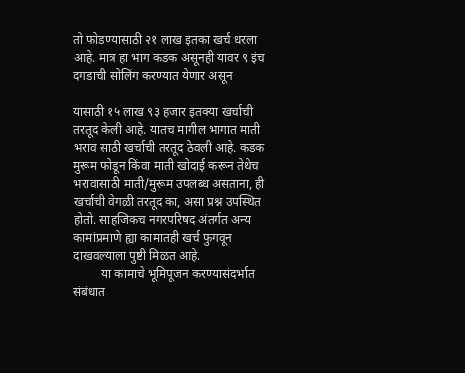तो फोडण्यासाठी २१ लाख इतका खर्च धरला आहे. मात्र हा भाग कडक असूनही यावर ९ इंच दगडाची सोलिंग करण्यात येणार असून

यासाठी १५ लाख ९३ हजार इतक्या खर्चाची तरतूद केली आहे. यातच मागील भागात माती भराव साठी खर्चाची तरतूद ठेवली आहे. कडक मुरूम फोडून किंवा माती खोदाई करून तेथेच भरावासाठी माती/मुरूम उपलब्ध असताना, ही खर्चाची वेगळी तरतूद का, असा प्रश्न उपस्थित होतो. साहजिकच नगरपरिषद अंतर्गत अन्य कामांप्रमाणे ह्या कामातही खर्च फुगवून दाखवल्याला पुष्टी मिळत आहे.
         या कामाचे भूमिपूजन करण्यासंदर्भात संबंधात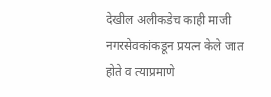देखील अलीकडेच काही माजी नगरसेवकांकडून प्रयत्न केले जात होते व त्याप्रमाणे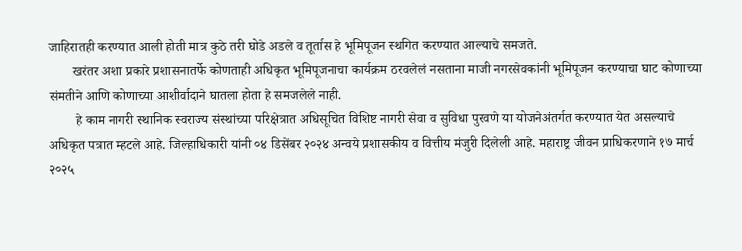जाहिरातही करण्यात आली होती मात्र कुठे तरी घोडे अडले व तूर्तास हे भूमिपूजन स्थगित करण्यात आल्याचे समजते.
       खरंतर अशा प्रकारे प्रशासनातर्फे कोणताही अधिकृत भूमिपूजनाचा कार्यक्रम ठरवलेलं नसताना माजी नगरसेवकांनी भूमिपूजन करण्याचा घाट कोणाच्या संमतीने आणि कोणाच्या आशीर्वादाने घातला होता हे समजलेले नाही.
        हे काम नागरी स्थानिक स्वराज्य संस्थांच्या परिक्षेत्रात अधिसूचित विशिष्ट नागरी सेवा व सुविधा पुरवणे या योजनेअंतर्गत करण्यात येत असल्याचे अधिकृत पत्रात म्हटले आहे. जिल्हाधिकारी यांनी ०४ डिसेंबर २०२४ अन्वये प्रशासकीय व वित्तीय मंजुरी दिलेली आहे. महाराष्ट्र जीवन प्राधिकरणाने १७ मार्च २०२५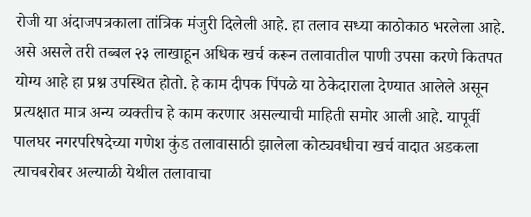रोजी या अंदाजपत्रकाला तांत्रिक मंजुरी दिलेली आहे. हा तलाव सध्या काठोकाठ भरलेला आहे. असे असले तरी तब्बल २३ लाखाहून अधिक खर्च करून तलावातील पाणी उपसा करणे कितपत योग्य आहे हा प्रश्न उपस्थित होतो. हे काम दीपक पिंपळे या ठेकेदाराला देण्यात आलेले असून प्रत्यक्षात मात्र अन्य व्यक्तीच हे काम करणार असल्याची माहिती समोर आली आहे. यापूर्वी पालघर नगरपरिषदेच्या गणेश कुंड तलावासाठी झालेला कोट्यवधीचा खर्च वादात अडकला त्याचबरोबर अल्याळी येथील तलावाचा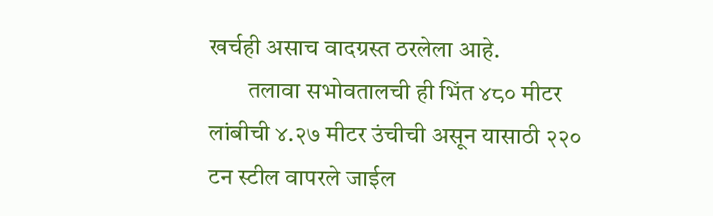खर्चही असाच वादग्रस्त ठरलेला आहे.
        तलावा सभोवतालची ही भिंत ४८० मीटर लांबीची ४.२७ मीटर उंचीची असून यासाठी २२० टन स्टील वापरले जाईल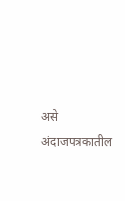असे अंदाजपत्रकातील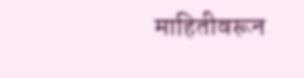माहितीवरून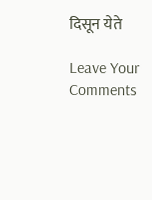दिसून येते

Leave Your Comments